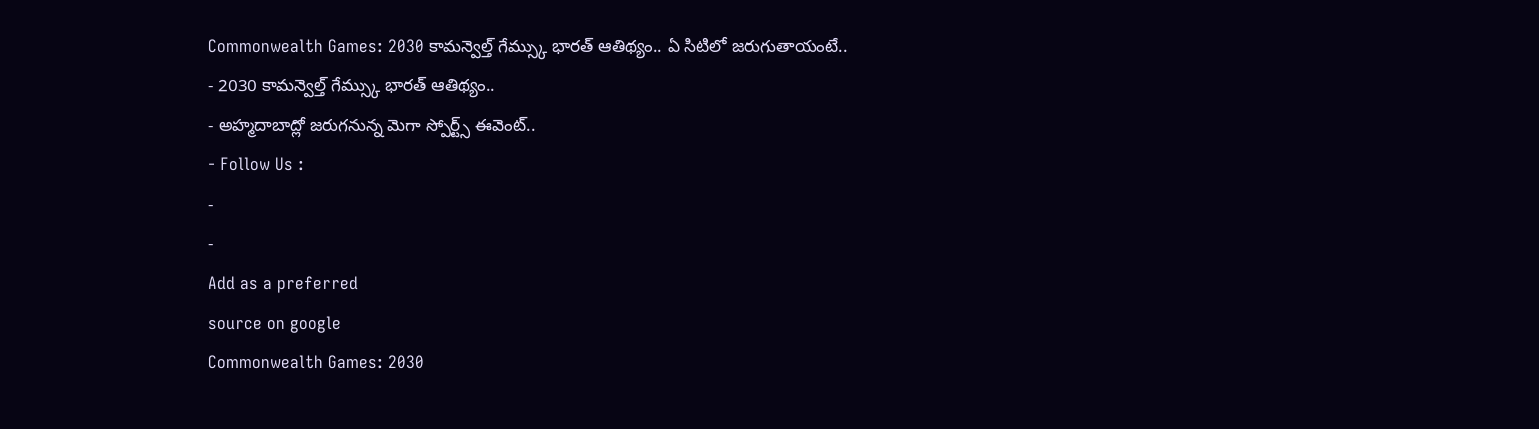Commonwealth Games: 2030 కామన్వెల్త్ గేమ్స్కు భారత్ ఆతిథ్యం.. ఏ సిటిలో జరుగుతాయంటే..
- 2030 కామన్వెల్త్ గేమ్స్కు భారత్ ఆతిథ్యం..
- అహ్మదాబాద్లో జరుగనున్న మెగా స్పోర్ట్స్ ఈవెంట్..
- Follow Us :
-
-
Add as a preferred
source on google
Commonwealth Games: 2030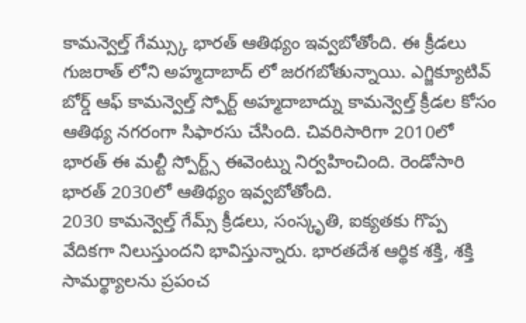కామన్వెల్త్ గేమ్స్కు భారత్ ఆతిథ్యం ఇవ్వబోతోంది. ఈ క్రీడలు గుజరాత్ లోని అహ్మదాబాద్ లో జరగబోతున్నాయి. ఎగ్జిక్యూటివ్ బోర్డ్ ఆఫ్ కామన్వెల్త్ స్పోర్ట్ అహ్మదాబాద్ను కామన్వెల్త్ క్రీడల కోసం ఆతిథ్య నగరంగా సిఫారసు చేసింది. చివరిసారిగా 2010లో భారత్ ఈ మల్టీ స్పోర్ట్స్ ఈవెంట్ను నిర్వహించింది. రెండోసారి భారత్ 2030లో ఆతిథ్యం ఇవ్వబోతోంది.
2030 కామన్వెల్త్ గేమ్స్ క్రీడలు, సంస్కృతి, ఐక్యతకు గొప్ప వేదికగా నిలుస్తుందని భావిస్తున్నారు. భారతదేశ ఆర్థిక శక్తి, శక్తి సామర్థ్యాలను ప్రపంచ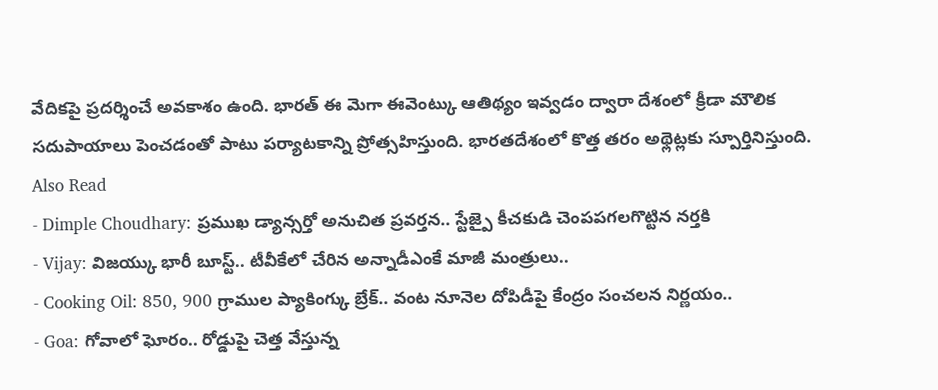వేదికపై ప్రదర్శించే అవకాశం ఉంది. భారత్ ఈ మెగా ఈవెంట్కు ఆతిథ్యం ఇవ్వడం ద్వారా దేశంలో క్రీడా మౌలిక సదుపాయాలు పెంచడంతో పాటు పర్యాటకాన్ని ప్రోత్సహిస్తుంది. భారతదేశంలో కొత్త తరం అథ్లెట్లకు స్పూర్తినిస్తుంది.
Also Read
- Dimple Choudhary: ప్రముఖ డ్యాన్సర్తో అనుచిత ప్రవర్తన.. స్టేజ్పై కీచకుడి చెంపపగలగొట్టిన నర్తకి
- Vijay: విజయ్కు భారీ బూస్ట్.. టీవీకేలో చేరిన అన్నాడీఎంకే మాజీ మంత్రులు..
- Cooking Oil: 850, 900 గ్రాముల ప్యాకింగ్కు బ్రేక్.. వంట నూనెల దోపిడీపై కేంద్రం సంచలన నిర్ణయం..
- Goa: గోవాలో ఘోరం.. రోడ్డుపై చెత్త వేస్తున్న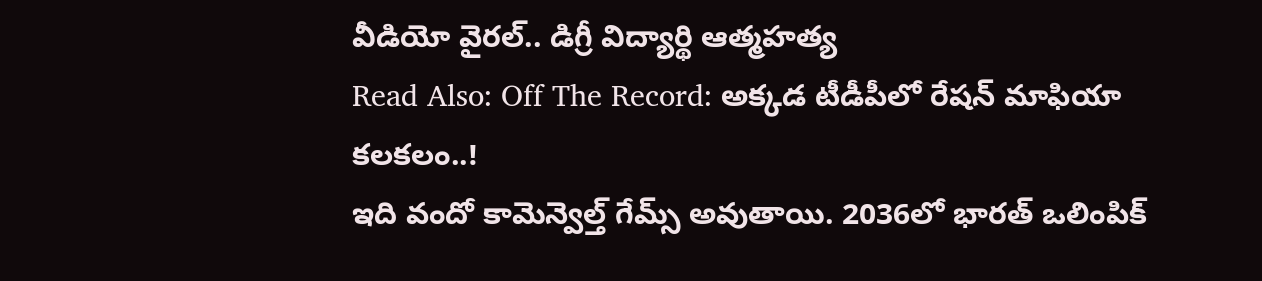వీడియో వైరల్.. డిగ్రీ విద్యార్థి ఆత్మహత్య
Read Also: Off The Record: అక్కడ టీడీపీలో రేషన్ మాఫియా కలకలం..!
ఇది వందో కామెన్వెల్త్ గేమ్స్ అవుతాయి. 2036లో భారత్ ఒలింపిక్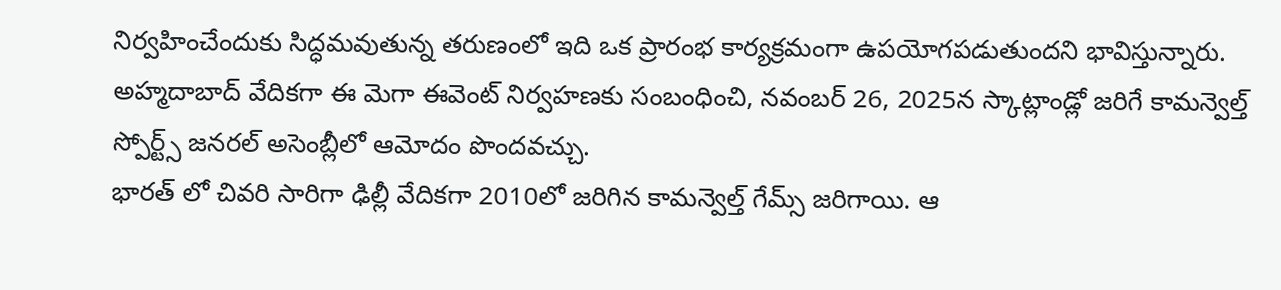నిర్వహించేందుకు సిద్ధమవుతున్న తరుణంలో ఇది ఒక ప్రారంభ కార్యక్రమంగా ఉపయోగపడుతుందని భావిస్తున్నారు. అహ్మదాబాద్ వేదికగా ఈ మెగా ఈవెంట్ నిర్వహణకు సంబంధించి, నవంబర్ 26, 2025న స్కాట్లాండ్లో జరిగే కామన్వెల్త్ స్పోర్ట్స్ జనరల్ అసెంబ్లీలో ఆమోదం పొందవచ్చు.
భారత్ లో చివరి సారిగా ఢిల్లీ వేదికగా 2010లో జరిగిన కామన్వెల్త్ గేమ్స్ జరిగాయి. ఆ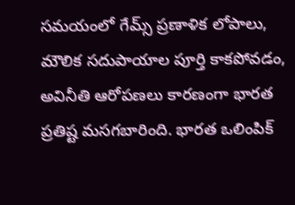సమయంలో గేమ్స్ ప్రణాళిక లోపాలు, మౌలిక సదుపాయాల పూర్తి కాకపోవడం, అవినీతి ఆరోపణలు కారణంగా భారత ప్రతిష్ట మసగబారింది. భారత ఒలింపిక్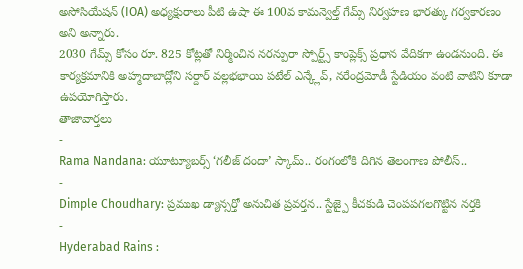అసోసియేషన్ (IOA) అధ్యక్షురాలు పీటి ఉషా ఈ 100వ కామన్వెల్త్ గేమ్స్ నిర్వహణ భారత్కు గర్వకారణం అని అన్నారు.
2030 గేమ్స్ కోసం రూ. 825 కోట్లతో నిర్మించిన నరన్పురా స్పోర్ట్స్ కాంప్లెక్స్ ప్రధాన వేదికగా ఉండనుంది. ఈ కార్యక్రమానికి అహ్మదాబాద్లోని సర్దార్ వల్లభభాయి పటేల్ ఎన్క్లేవ్, నరేంద్రమోడీ స్టేడియం వంటి వాటిని కూడా ఉపయోగిస్తారు.
తాజావార్తలు
-
Rama Nandana: యూట్యూబర్స్ ‘గలీజ్ దందా’ స్కామ్.. రంగంలోకి దిగిన తెలంగాణ పోలీస్..
-
Dimple Choudhary: ప్రముఖ డ్యాన్సర్తో అనుచిత ప్రవర్తన.. స్టేజ్పై కీచకుడి చెంపపగలగొట్టిన నర్తకి
-
Hyderabad Rains :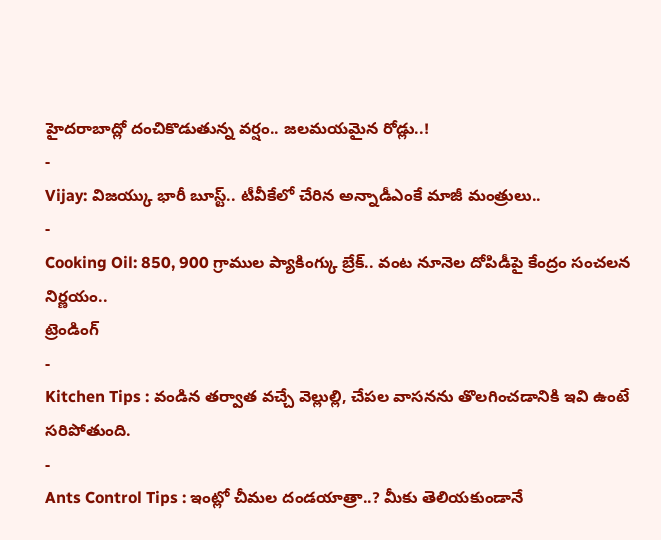హైదరాబాద్లో దంచికొడుతున్న వర్షం.. జలమయమైన రోడ్లు..!
-
Vijay: విజయ్కు భారీ బూస్ట్.. టీవీకేలో చేరిన అన్నాడీఎంకే మాజీ మంత్రులు..
-
Cooking Oil: 850, 900 గ్రాముల ప్యాకింగ్కు బ్రేక్.. వంట నూనెల దోపిడీపై కేంద్రం సంచలన నిర్ణయం..
ట్రెండింగ్
-
Kitchen Tips : వండిన తర్వాత వచ్చే వెల్లుల్లి, చేపల వాసనను తొలగించడానికి ఇవి ఉంటే సరిపోతుంది.
-
Ants Control Tips : ఇంట్లో చీమల దండయాత్రా..? మీకు తెలియకుండానే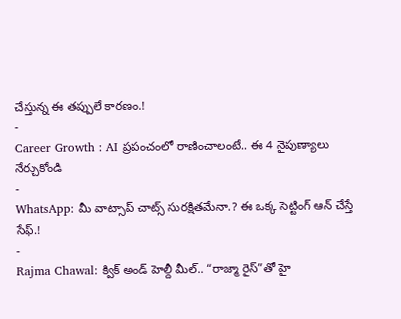చేస్తున్న ఈ తప్పులే కారణం.!
-
Career Growth : AI ప్రపంచంలో రాణించాలంటే.. ఈ 4 నైపుణ్యాలు నేర్చుకోండి
-
WhatsApp: మీ వాట్సాప్ చాట్స్ సురక్షితమేనా.? ఈ ఒక్క సెట్టింగ్ ఆన్ చేస్తే సేఫ్.!
-
Rajma Chawal: క్విక్ అండ్ హెల్దీ మీల్.. “రాజ్మా రైస్”తో హై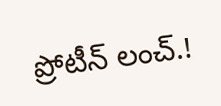ప్రోటీన్ లంచ్.!